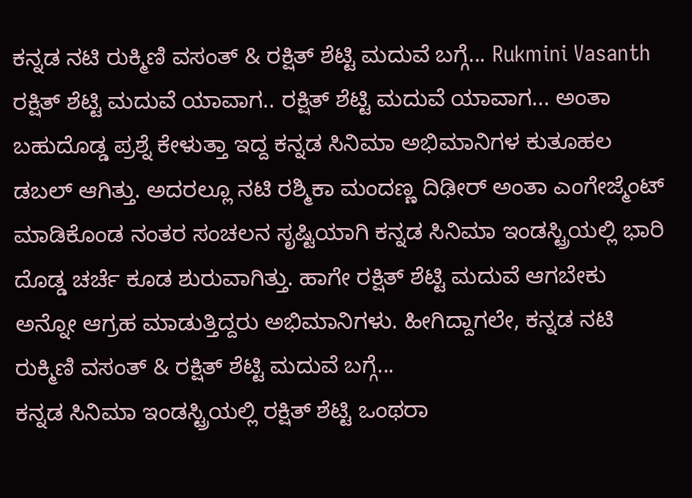ಕನ್ನಡ ನಟಿ ರುಕ್ಮಿಣಿ ವಸಂತ್ & ರಕ್ಷಿತ್ ಶೆಟ್ಟಿ ಮದುವೆ ಬಗ್ಗೆ... Rukmini Vasanth
ರಕ್ಷಿತ್ ಶೆಟ್ಟಿ ಮದುವೆ ಯಾವಾಗ.. ರಕ್ಷಿತ್ ಶೆಟ್ಟಿ ಮದುವೆ ಯಾವಾಗ... ಅಂತಾ ಬಹುದೊಡ್ಡ ಪ್ರಶ್ನೆ ಕೇಳುತ್ತಾ ಇದ್ದ ಕನ್ನಡ ಸಿನಿಮಾ ಅಭಿಮಾನಿಗಳ ಕುತೂಹಲ ಡಬಲ್ ಆಗಿತ್ತು. ಅದರಲ್ಲೂ ನಟಿ ರಶ್ಮಿಕಾ ಮಂದಣ್ಣ ದಿಢೀರ್ ಅಂತಾ ಎಂಗೇಜ್ಮೆಂಟ್ ಮಾಡಿಕೊಂಡ ನಂತರ ಸಂಚಲನ ಸೃಷ್ಟಿಯಾಗಿ ಕನ್ನಡ ಸಿನಿಮಾ ಇಂಡಸ್ಟ್ರಿಯಲ್ಲಿ ಭಾರಿ ದೊಡ್ಡ ಚರ್ಚೆ ಕೂಡ ಶುರುವಾಗಿತ್ತು. ಹಾಗೇ ರಕ್ಷಿತ್ ಶೆಟ್ಟಿ ಮದುವೆ ಆಗಬೇಕು ಅನ್ನೋ ಆಗ್ರಹ ಮಾಡುತ್ತಿದ್ದರು ಅಭಿಮಾನಿಗಳು. ಹೀಗಿದ್ದಾಗಲೇ, ಕನ್ನಡ ನಟಿ ರುಕ್ಮಿಣಿ ವಸಂತ್ & ರಕ್ಷಿತ್ ಶೆಟ್ಟಿ ಮದುವೆ ಬಗ್ಗೆ...
ಕನ್ನಡ ಸಿನಿಮಾ ಇಂಡಸ್ಟ್ರಿಯಲ್ಲಿ ರಕ್ಷಿತ್ ಶೆಟ್ಟಿ ಒಂಥರಾ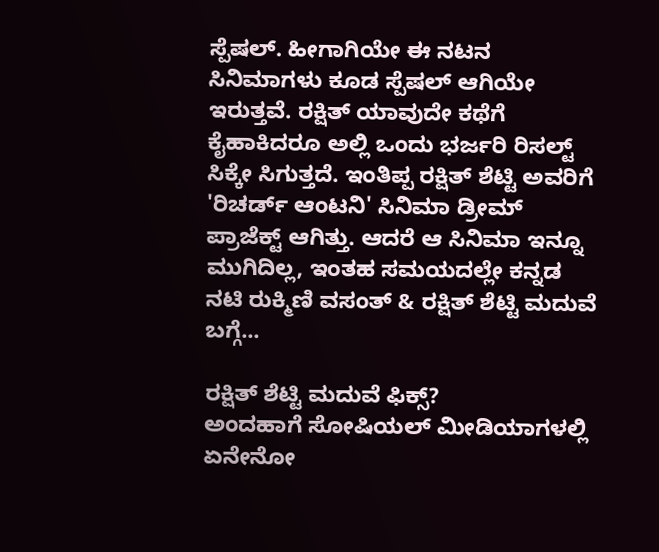ಸ್ಪೆಷಲ್. ಹೀಗಾಗಿಯೇ ಈ ನಟನ ಸಿನಿಮಾಗಳು ಕೂಡ ಸ್ಪೆಷಲ್ ಆಗಿಯೇ ಇರುತ್ತವೆ. ರಕ್ಷಿತ್ ಯಾವುದೇ ಕಥೆಗೆ ಕೈಹಾಕಿದರೂ ಅಲ್ಲಿ ಒಂದು ಭರ್ಜರಿ ರಿಸಲ್ಟ್ ಸಿಕ್ಕೇ ಸಿಗುತ್ತದೆ. ಇಂತಿಪ್ಪ ರಕ್ಷಿತ್ ಶೆಟ್ಟಿ ಅವರಿಗೆ 'ರಿಚರ್ಡ್ ಆಂಟನಿ' ಸಿನಿಮಾ ಡ್ರೀಮ್ ಪ್ರಾಜೆಕ್ಟ್ ಆಗಿತ್ತು. ಆದರೆ ಆ ಸಿನಿಮಾ ಇನ್ನೂ ಮುಗಿದಿಲ್ಲ, ಇಂತಹ ಸಮಯದಲ್ಲೇ ಕನ್ನಡ ನಟಿ ರುಕ್ಮಿಣಿ ವಸಂತ್ & ರಕ್ಷಿತ್ ಶೆಟ್ಟಿ ಮದುವೆ ಬಗ್ಗೆ...

ರಕ್ಷಿತ್ ಶೆಟ್ಟಿ ಮದುವೆ ಫಿಕ್ಸ್?
ಅಂದಹಾಗೆ ಸೋಷಿಯಲ್ ಮೀಡಿಯಾಗಳಲ್ಲಿ ಏನೇನೋ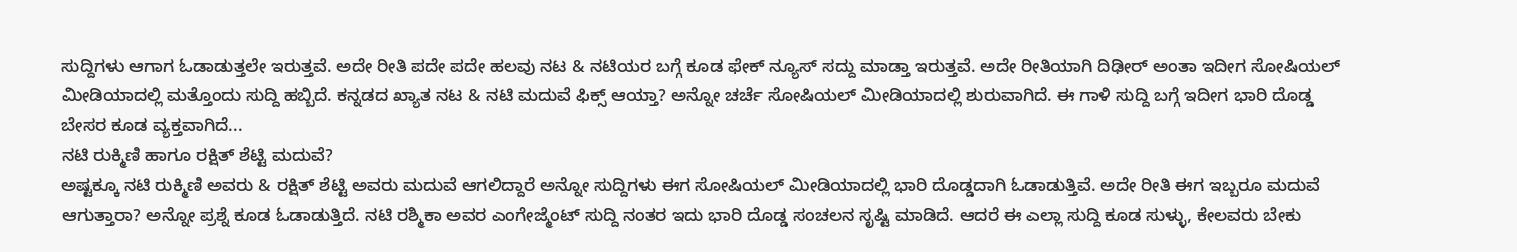ಸುದ್ದಿಗಳು ಆಗಾಗ ಓಡಾಡುತ್ತಲೇ ಇರುತ್ತವೆ. ಅದೇ ರೀತಿ ಪದೇ ಪದೇ ಹಲವು ನಟ & ನಟಿಯರ ಬಗ್ಗೆ ಕೂಡ ಫೇಕ್ ನ್ಯೂಸ್ ಸದ್ದು ಮಾಡ್ತಾ ಇರುತ್ತವೆ. ಅದೇ ರೀತಿಯಾಗಿ ದಿಢೀರ್ ಅಂತಾ ಇದೀಗ ಸೋಷಿಯಲ್ ಮೀಡಿಯಾದಲ್ಲಿ ಮತ್ತೊಂದು ಸುದ್ದಿ ಹಬ್ಬಿದೆ. ಕನ್ನಡದ ಖ್ಯಾತ ನಟ & ನಟಿ ಮದುವೆ ಫಿಕ್ಸ್ ಆಯ್ತಾ? ಅನ್ನೋ ಚರ್ಚೆ ಸೋಷಿಯಲ್ ಮೀಡಿಯಾದಲ್ಲಿ ಶುರುವಾಗಿದೆ. ಈ ಗಾಳಿ ಸುದ್ದಿ ಬಗ್ಗೆ ಇದೀಗ ಭಾರಿ ದೊಡ್ಡ ಬೇಸರ ಕೂಡ ವ್ಯಕ್ತವಾಗಿದೆ...
ನಟಿ ರುಕ್ಮಿಣಿ ಹಾಗೂ ರಕ್ಷಿತ್ ಶೆಟ್ಟಿ ಮದುವೆ?
ಅಷ್ಟಕ್ಕೂ ನಟಿ ರುಕ್ಮಿಣಿ ಅವರು & ರಕ್ಷಿತ್ ಶೆಟ್ಟಿ ಅವರು ಮದುವೆ ಆಗಲಿದ್ದಾರೆ ಅನ್ನೋ ಸುದ್ದಿಗಳು ಈಗ ಸೋಷಿಯಲ್ ಮೀಡಿಯಾದಲ್ಲಿ ಭಾರಿ ದೊಡ್ಡದಾಗಿ ಓಡಾಡುತ್ತಿವೆ. ಅದೇ ರೀತಿ ಈಗ ಇಬ್ಬರೂ ಮದುವೆ ಆಗುತ್ತಾರಾ? ಅನ್ನೋ ಪ್ರಶ್ನೆ ಕೂಡ ಓಡಾಡುತ್ತಿದೆ. ನಟಿ ರಶ್ಮಿಕಾ ಅವರ ಎಂಗೇಜ್ಮೆಂಟ್ ಸುದ್ದಿ ನಂತರ ಇದು ಭಾರಿ ದೊಡ್ಡ ಸಂಚಲನ ಸೃಷ್ಟಿ ಮಾಡಿದೆ. ಆದರೆ ಈ ಎಲ್ಲಾ ಸುದ್ದಿ ಕೂಡ ಸುಳ್ಳು, ಕೇಲವರು ಬೇಕು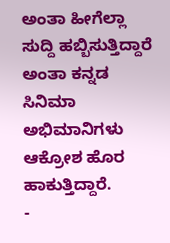ಅಂತಾ ಹೀಗೆಲ್ಲಾ ಸುದ್ದಿ ಹಬ್ಬಿಸುತ್ತಿದ್ದಾರೆ ಅಂತಾ ಕನ್ನಡ ಸಿನಿಮಾ ಅಭಿಮಾನಿಗಳು ಆಕ್ರೋಶ ಹೊರ ಹಾಕುತ್ತಿದ್ದಾರೆ.
-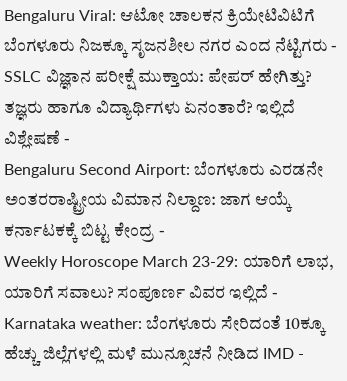Bengaluru Viral: ಆಟೋ ಚಾಲಕನ ಕ್ರಿಯೇಟಿವಿಟಿಗೆ ಬೆಂಗಳೂರು ನಿಜಕ್ಕೂ ಸೃಜನಶೀಲ ನಗರ ಎಂದ ನೆಟ್ಟಿಗರು -
SSLC ವಿಜ್ಞಾನ ಪರೀಕ್ಷೆ ಮುಕ್ತಾಯ: ಪೇಪರ್ ಹೇಗಿತ್ತು? ತಜ್ಞರು ಹಾಗೂ ವಿದ್ಯಾರ್ಥಿಗಳು ಏನಂತಾರೆ? ಇಲ್ಲಿದೆ ವಿಶ್ಲೇಷಣೆ -
Bengaluru Second Airport: ಬೆಂಗಳೂರು ಎರಡನೇ ಅಂತರರಾಷ್ಟ್ರೀಯ ವಿಮಾನ ನಿಲ್ದಾಣ: ಜಾಗ ಆಯ್ಕೆ ಕರ್ನಾಟಕಕ್ಕೆ ಬಿಟ್ಟ ಕೇಂದ್ರ -
Weekly Horoscope March 23-29: ಯಾರಿಗೆ ಲಾಭ, ಯಾರಿಗೆ ಸವಾಲು? ಸಂಪೂರ್ಣ ವಿವರ ಇಲ್ಲಿದೆ -
Karnataka weather: ಬೆಂಗಳೂರು ಸೇರಿದಂತೆ 10ಕ್ಕೂ ಹೆಚ್ಚು ಜಿಲ್ಲೆಗಳಲ್ಲಿ ಮಳೆ ಮುನ್ಸೂಚನೆ ನೀಡಿದ IMD -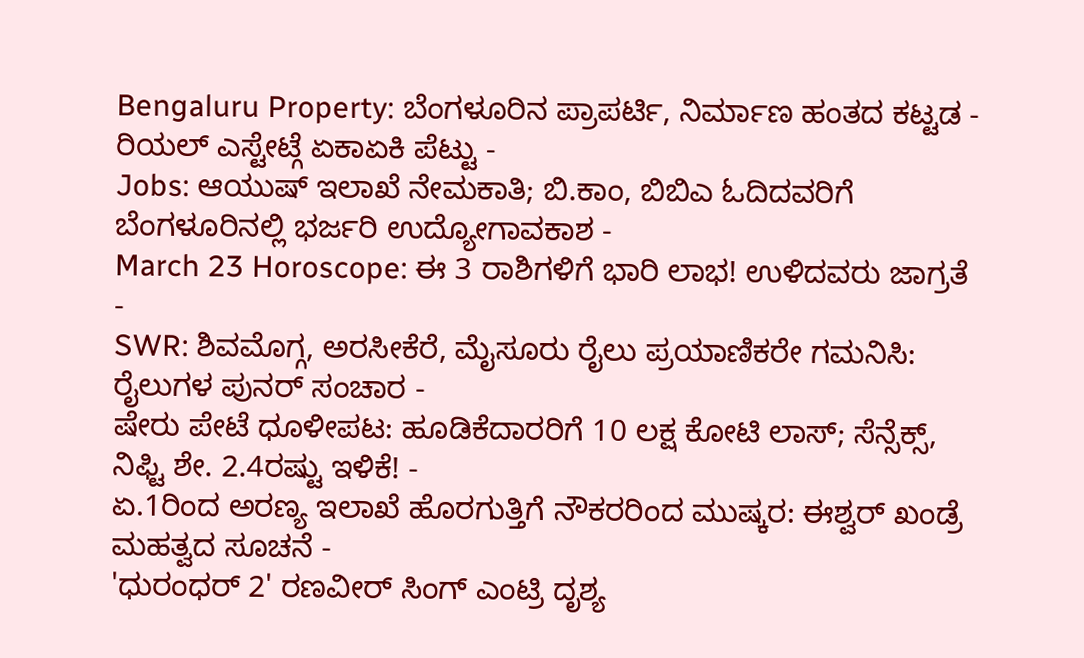Bengaluru Property: ಬೆಂಗಳೂರಿನ ಪ್ರಾಪರ್ಟಿ, ನಿರ್ಮಾಣ ಹಂತದ ಕಟ್ಟಡ - ರಿಯಲ್ ಎಸ್ಟೇಟ್ಗೆ ಏಕಾಏಕಿ ಪೆಟ್ಟು -
Jobs: ಆಯುಷ್ ಇಲಾಖೆ ನೇಮಕಾತಿ; ಬಿ.ಕಾಂ, ಬಿಬಿಎ ಓದಿದವರಿಗೆ ಬೆಂಗಳೂರಿನಲ್ಲಿ ಭರ್ಜರಿ ಉದ್ಯೋಗಾವಕಾಶ -
March 23 Horoscope: ಈ 3 ರಾಶಿಗಳಿಗೆ ಭಾರಿ ಲಾಭ! ಉಳಿದವರು ಜಾಗ್ರತೆ -
SWR: ಶಿವಮೊಗ್ಗ, ಅರಸೀಕೆರೆ, ಮೈಸೂರು ರೈಲು ಪ್ರಯಾಣಿಕರೇ ಗಮನಿಸಿ: ರೈಲುಗಳ ಪುನರ್ ಸಂಚಾರ -
ಷೇರು ಪೇಟೆ ಧೂಳೀಪಟ: ಹೂಡಿಕೆದಾರರಿಗೆ 10 ಲಕ್ಷ ಕೋಟಿ ಲಾಸ್; ಸೆನ್ಸೆಕ್ಸ್, ನಿಫ್ಟಿ ಶೇ. 2.4ರಷ್ಟು ಇಳಿಕೆ! -
ಏ.1ರಿಂದ ಅರಣ್ಯ ಇಲಾಖೆ ಹೊರಗುತ್ತಿಗೆ ನೌಕರರಿಂದ ಮುಷ್ಕರ: ಈಶ್ವರ್ ಖಂಡ್ರೆ ಮಹತ್ವದ ಸೂಚನೆ -
'ಧುರಂಧರ್ 2' ರಣವೀರ್ ಸಿಂಗ್ ಎಂಟ್ರಿ ದೃಶ್ಯ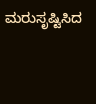ಮರುಸೃಷ್ಟಿಸಿದ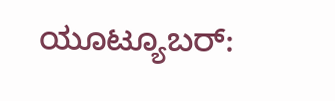ಯೂಟ್ಯೂಬರ್: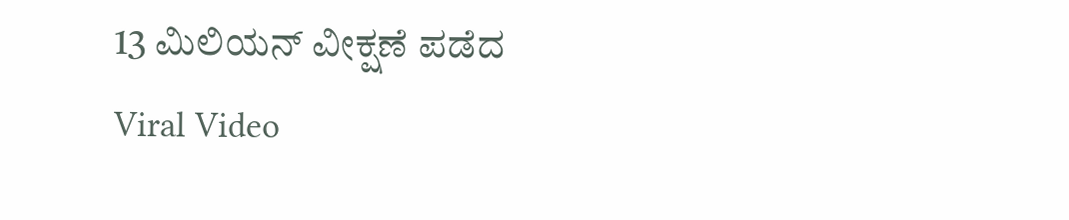13 ಮಿಲಿಯನ್ ವೀಕ್ಷಣೆ ಪಡೆದ Viral Video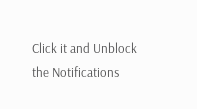Click it and Unblock the Notifications